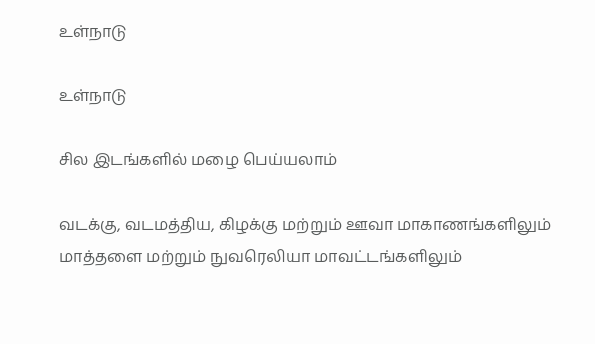உள்நாடு

உள்நாடு

சில இடங்களில் மழை பெய்யலாம்

வடக்கு, வடமத்திய, கிழக்கு மற்றும் ஊவா மாகாணங்களிலும் மாத்தளை மற்றும் நுவரெலியா மாவட்டங்களிலும்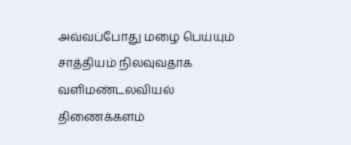அவ்வப்போது மழை பெய்யும் சாத்தியம் நிலவுவதாக வளிமண்டலவியல் திணைக்களம்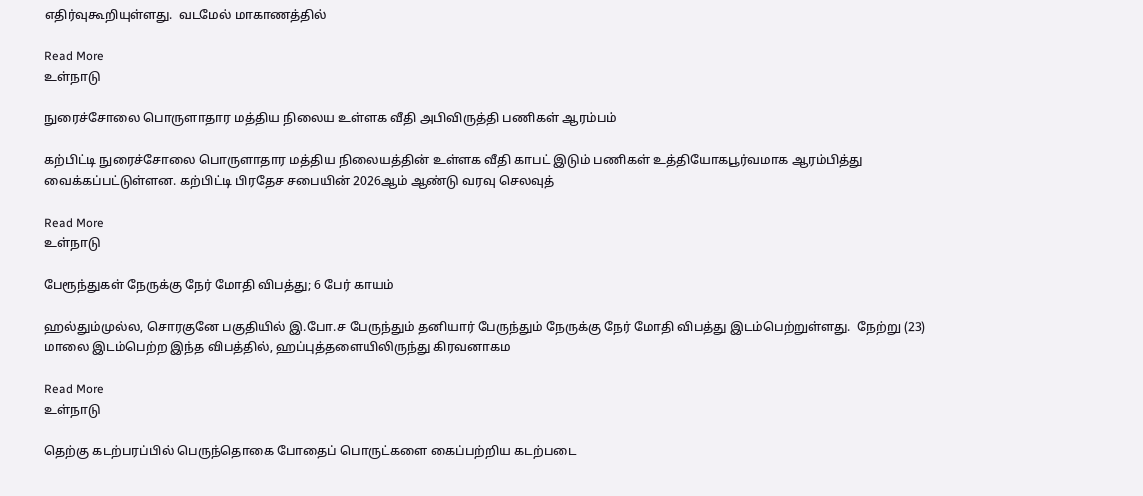எதிர்வுகூறியுள்ளது.  வடமேல் மாகாணத்தில்

Read More
உள்நாடு

நுரைச்சோலை பொருளாதார மத்திய நிலைய உள்ளக வீதி அபிவிருத்தி பணிகள் ஆரம்பம்

கற்பிட்டி நுரைச்சோலை பொருளாதார மத்திய நிலையத்தின் உள்ளக வீதி காபட் இடும் பணிகள் உத்தியோகபூர்வமாக ஆரம்பித்து வைக்கப்பட்டுள்ளன. கற்பிட்டி பிரதேச சபையின் 2026ஆம் ஆண்டு வரவு செலவுத்

Read More
உள்நாடு

பேரூந்துகள் நேருக்கு நேர் மோதி விபத்து; 6 பேர் காயம்

ஹல்தும்முல்ல, சொரகுனே பகுதியில் இ.போ.ச பேருந்தும் தனியார் பேருந்தும் நேருக்கு நேர் மோதி விபத்து இடம்பெற்றுள்ளது.  நேற்று (23) மாலை இடம்பெற்ற இந்த விபத்தில், ஹப்புத்தளையிலிருந்து கிரவனாகம

Read More
உள்நாடு

தெற்கு கடற்பரப்பில் பெருந்தொகை போதைப் பொருட்களை கைப்பற்றிய கடற்படை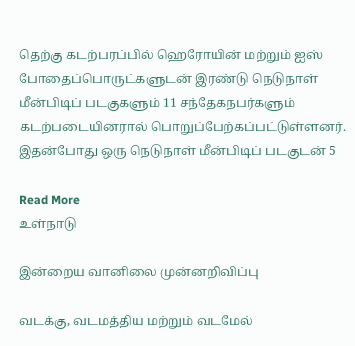தெற்கு கடற்பரப்பில் ஹெரோயின் மற்றும் ஐஸ் போதைப்பொருட்களுடன் இரண்டு நெடுநாள் மீன்பிடிப் படகுகளும் 11 சந்தேகநபர்களும் கடற்படையினரால் பொறுப்பேற்கப்பட்டுள்ளனர். இதன்போது ஒரு நெடுநாள் மீன்பிடிப் படகுடன் 5

Read More
உள்நாடு

இன்றைய வானிலை முன்னறிவிப்பு

வடக்கு, வடமத்திய மற்றும் வடமேல்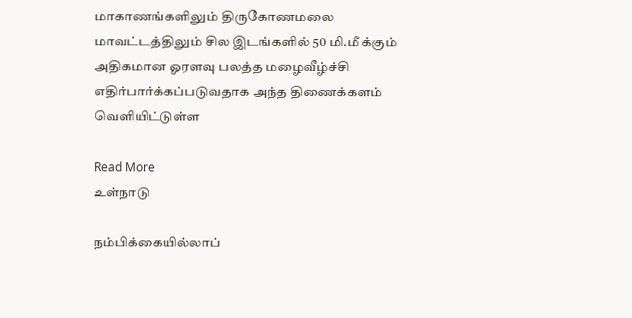மாகாணங்களிலும் திருகோணமலை மாவட்டத்திலும் சில இடங்களில் 50 மி.மீ க்கும் அதிகமான ஓரளவு பலத்த மழைவீழ்ச்சி எதிர்பார்க்கப்படுவதாக அந்த திணைக்களம் வௌியிட்டுள்ள

Read More
உள்நாடு

நம்பிக்கையில்லாப்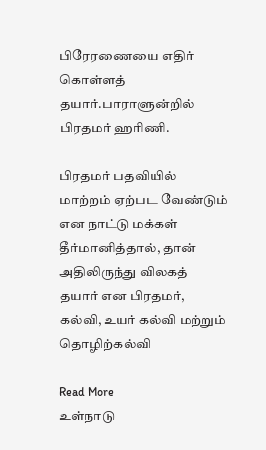பிரேரணையை எதிர் கொள்ளத் தயார்.பாராளுன்றில் பிரதமர் ஹரிணி.

பிரதமர் பதவியில் மாற்றம் ஏற்பட வேண்டும் என நாட்டு மக்கள் தீர்மானித்தால், தான் அதிலிருந்து விலகத் தயார் என பிரதமர், கல்வி, உயர் கல்வி மற்றும் தொழிற்கல்வி

Read More
உள்நாடு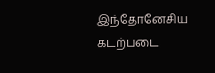இந்தோனேசிய கடற்படை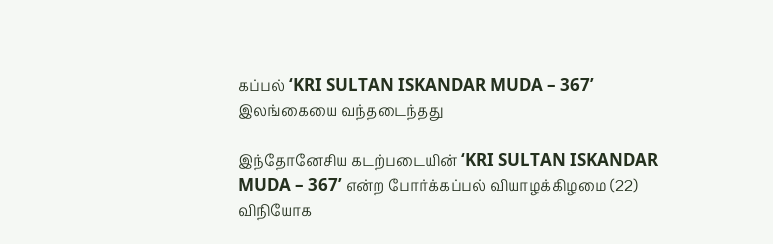கப்பல் ‘KRI SULTAN ISKANDAR MUDA – 367’ இலங்கையை வந்தடைந்தது

இந்தோனேசிய கடற்படையின் ‘KRI SULTAN ISKANDAR MUDA – 367’ என்ற போர்க்கப்பல் வியாழக்கிழமை (22) விநியோக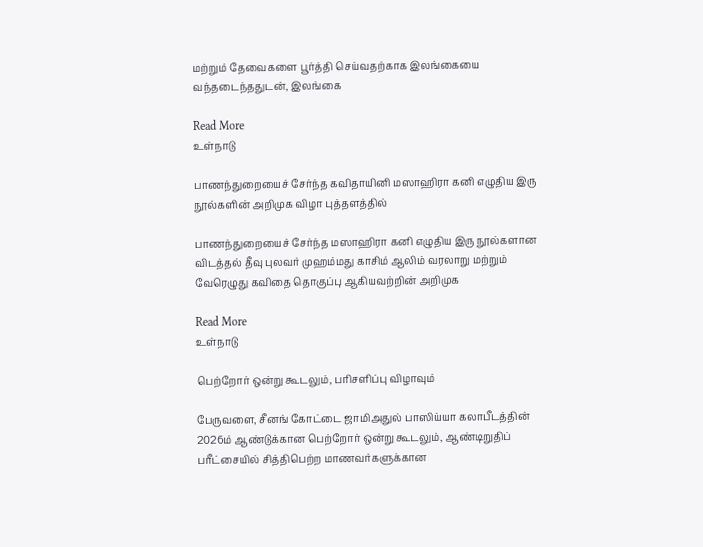மற்றும் தேவைகளை பூர்த்தி செய்வதற்காக இலங்கையை வந்தடைந்ததுடன், இலங்கை

Read More
உள்நாடு

பாணந்துறையைச் சேர்ந்த கவிதாயினி மஸாஹிரா கனி எழுதிய இரு நூல்களின் அறிமுக விழா புத்தளத்தில்

பாணந்துறையைச் சேர்ந்த மஸாஹிரா கனி எழுதிய இரு நூல்களான விடத்தல் தீவு புலவர் முஹம்மது காசிம் ஆலிம் வரலாறு மற்றும் வேரெழுது கவிதை தொகுப்பு ஆகியவற்றின் அறிமுக

Read More
உள்நாடு

பெற்றோர் ஒன்று கூடலும், பரிசளிப்பு விழாவும்

பேருவளை, சீனங் கோட்டை ஜாமிஅதுல் பாஸிய்யா கலாபீடத்தின் 2026ம் ஆண்டுக்கான பெற்றோர் ஒன்று கூடலும், ஆண்டிறுதிப் பரீட்சையில் சித்திபெற்ற மாணவர்களுக்கான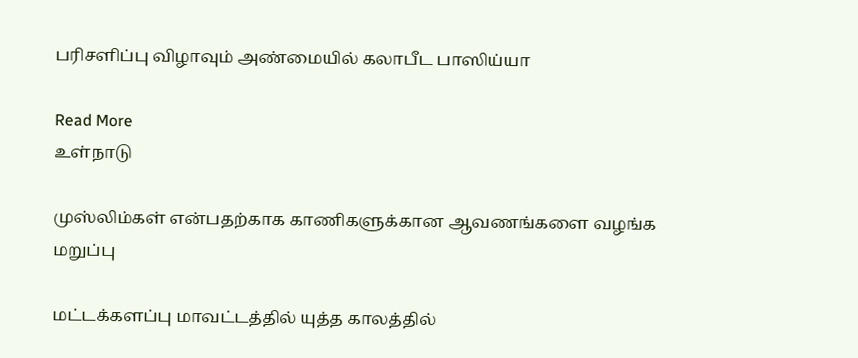பரிசளிப்பு விழாவும் அண்மையில் கலாபீட பாஸிய்யா

Read More
உள்நாடு

முஸ்லிம்கள் என்பதற்காக காணிகளுக்கான ஆவணங்களை வழங்க மறுப்பு

மட்டக்களப்பு மாவட்டத்தில் யுத்த காலத்தில்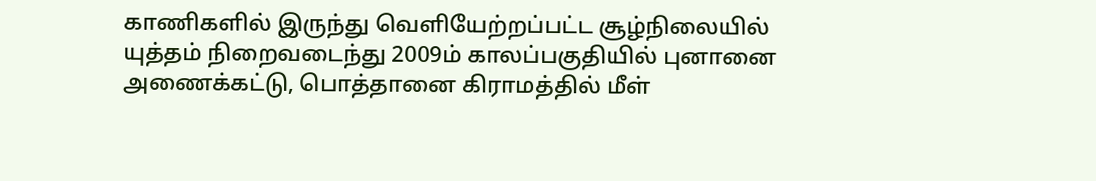காணிகளில் இருந்து வெளியேற்றப்பட்ட சூழ்நிலையில் யுத்தம் நிறைவடைந்து 2009ம் காலப்பகுதியில் புனானை அணைக்கட்டு, பொத்தானை கிராமத்தில் மீள்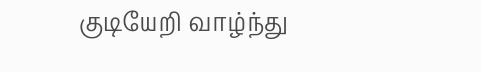குடியேறி வாழ்ந்து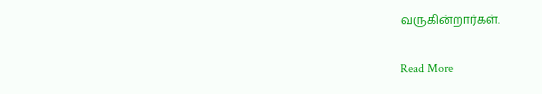வருகின்றார்கள்.

Read More